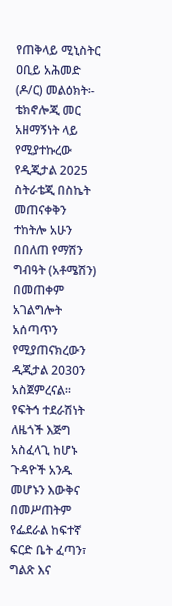የጠቅላይ ሚኒስትር ዐቢይ አሕመድ (ዶ/ር) መልዕክት፡-
ቴክኖሎጂ መር አዘማኝነት ላይ የሚያተኩረው የዲጂታል 2025 ስትራቴጂ በስኬት መጠናቀቅን ተከትሎ አሁን በበለጠ የማሽን ግብዓት (አቶሜሽን) በመጠቀም አገልግሎት አሰጣጥን የሚያጠናክረውን ዲጂታል 2030ን አስጀምረናል። የፍትኅ ተደራሽነት ለዜጎች እጅግ አስፈላጊ ከሆኑ ጉዳዮች አንዱ መሆኑን እውቅና በመሥጠትም የፌደራል ከፍተኛ ፍርድ ቤት ፈጣን፣ ግልጽ እና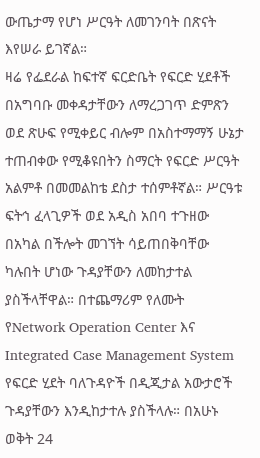ውጤታማ የሆነ ሥርዓት ለመገንባት በጽናት እየሠራ ይገኛል።
ዛሬ የፌደራል ከፍተኛ ፍርድቤት የፍርድ ሂደቶች በአግባቡ መቀዳታቸውን ለማረጋገጥ ድምጽን ወደ ጽሁፍ የሚቀይር ብሎም በአስተማማኝ ሁኔታ ተጠብቀው የሚቆዩበትን ስማርት የፍርድ ሥርዓት አልምቶ በመመልከቴ ደስታ ተሰምቶኛል። ሥርዓቱ ፍትኅ ፈላጊዎች ወደ አዲስ አበባ ተጉዘው በአካል በችሎት መገኘት ሳይጠበቅባቸው ካሉበት ሆነው ጉዳያቸውን ለመከታተል ያስችላቸዋል። በተጨማሪም የለሙት የNetwork Operation Center እና Integrated Case Management System የፍርድ ሂደት ባለጉዳዮች በዲጂታል አውታሮች ጉዳያቸውን እንዲከታተሉ ያስችላሉ። በአሁኑ ወቅት 24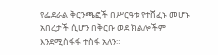የፌደራል ቅርንጫፎች በሥርዓቱ የተሸፈኑ መሆኑ አበረታች ሲሆን በቅርቡ ወደ ክልሎችም እንደሚስፋፋ ተስፋ አለን።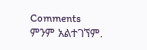Comments
ምንም አልተገኘም.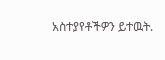አስተያየቶችዎን ይተዉት.